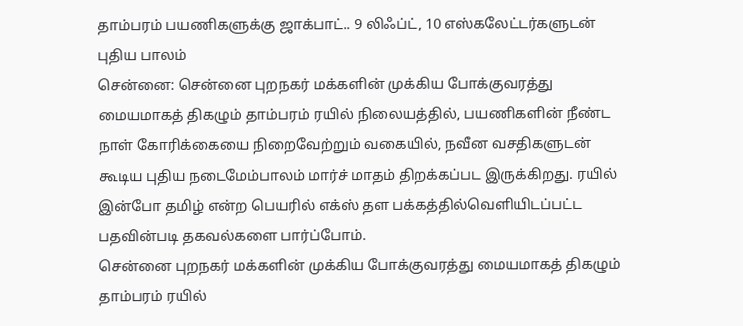தாம்பரம் பயணிகளுக்கு ஜாக்பாட்.. 9 லிஃப்ட், 10 எஸ்கலேட்டர்களுடன் புதிய பாலம்
சென்னை: சென்னை புறநகர் மக்களின் முக்கிய போக்குவரத்து மையமாகத் திகழும் தாம்பரம் ரயில் நிலையத்தில், பயணிகளின் நீண்ட நாள் கோரிக்கையை நிறைவேற்றும் வகையில், நவீன வசதிகளுடன் கூடிய புதிய நடைமேம்பாலம் மார்ச் மாதம் திறக்கப்பட இருக்கிறது. ரயில் இன்போ தமிழ் என்ற பெயரில் எக்ஸ் தள பக்கத்தில்வெளியிடப்பட்ட பதவின்படி தகவல்களை பார்ப்போம்.
சென்னை புறநகர் மக்களின் முக்கிய போக்குவரத்து மையமாகத் திகழும் தாம்பரம் ரயில்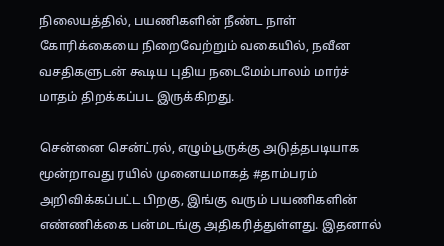நிலையத்தில், பயணிகளின் நீண்ட நாள் கோரிக்கையை நிறைவேற்றும் வகையில், நவீன வசதிகளுடன் கூடிய புதிய நடைமேம்பாலம் மார்ச் மாதம் திறக்கப்பட இருக்கிறது.

சென்னை சென்ட்ரல், எழும்பூருக்கு அடுத்தபடியாக மூன்றாவது ரயில் முனையமாகத் #தாம்பரம் அறிவிக்கப்பட்ட பிறகு, இங்கு வரும் பயணிகளின் எண்ணிக்கை பன்மடங்கு அதிகரித்துள்ளது. இதனால்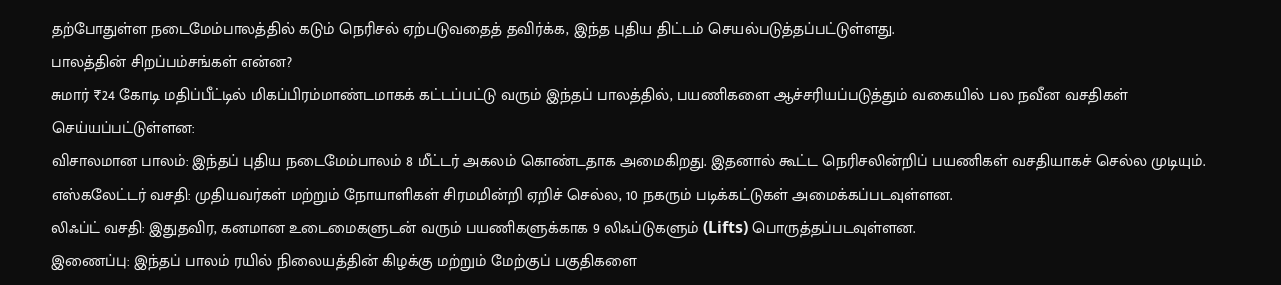தற்போதுள்ள நடைமேம்பாலத்தில் கடும் நெரிசல் ஏற்படுவதைத் தவிர்க்க, இந்த புதிய திட்டம் செயல்படுத்தப்பட்டுள்ளது.
பாலத்தின் சிறப்பம்சங்கள் என்ன?
சுமார் ₹24 கோடி மதிப்பீட்டில் மிகப்பிரம்மாண்டமாகக் கட்டப்பட்டு வரும் இந்தப் பாலத்தில், பயணிகளை ஆச்சரியப்படுத்தும் வகையில் பல நவீன வசதிகள் செய்யப்பட்டுள்ளன:
விசாலமான பாலம்: இந்தப் புதிய நடைமேம்பாலம் 8 மீட்டர் அகலம் கொண்டதாக அமைகிறது. இதனால் கூட்ட நெரிசலின்றிப் பயணிகள் வசதியாகச் செல்ல முடியும்.
எஸ்கலேட்டர் வசதி: முதியவர்கள் மற்றும் நோயாளிகள் சிரமமின்றி ஏறிச் செல்ல, 10 நகரும் படிக்கட்டுகள் அமைக்கப்படவுள்ளன.
லிஃப்ட் வசதி: இதுதவிர, கனமான உடைமைகளுடன் வரும் பயணிகளுக்காக 9 லிஃப்டுகளும் (Lifts) பொருத்தப்படவுள்ளன.
இணைப்பு: இந்தப் பாலம் ரயில் நிலையத்தின் கிழக்கு மற்றும் மேற்குப் பகுதிகளை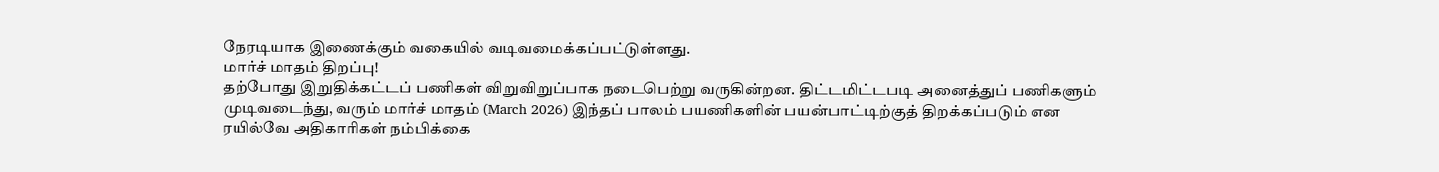நேரடியாக இணைக்கும் வகையில் வடிவமைக்கப்பட்டுள்ளது.
மார்ச் மாதம் திறப்பு!
தற்போது இறுதிக்கட்டப் பணிகள் விறுவிறுப்பாக நடைபெற்று வருகின்றன. திட்டமிட்டபடி அனைத்துப் பணிகளும் முடிவடைந்து, வரும் மார்ச் மாதம் (March 2026) இந்தப் பாலம் பயணிகளின் பயன்பாட்டிற்குத் திறக்கப்படும் என ரயில்வே அதிகாரிகள் நம்பிக்கை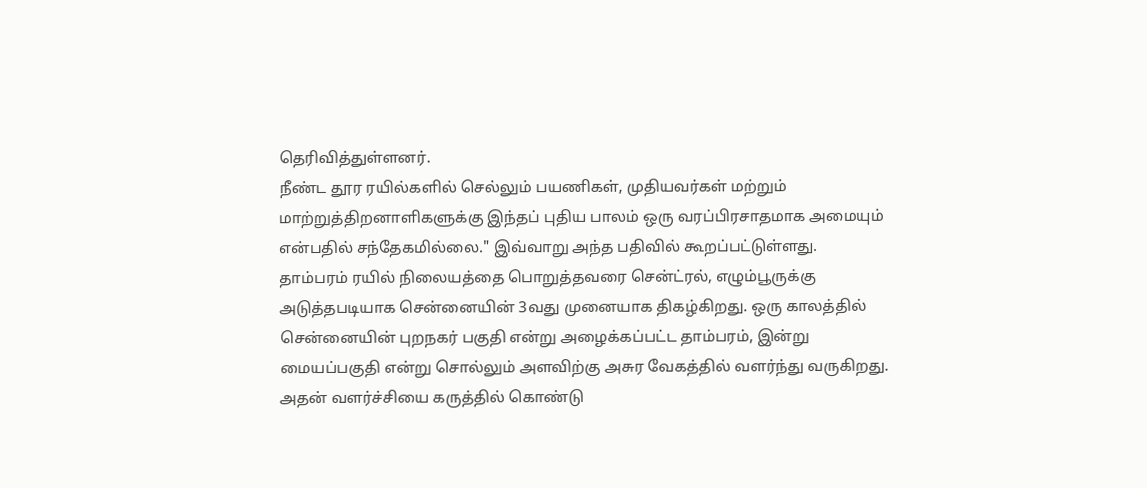தெரிவித்துள்ளனர்.
நீண்ட தூர ரயில்களில் செல்லும் பயணிகள், முதியவர்கள் மற்றும் மாற்றுத்திறனாளிகளுக்கு இந்தப் புதிய பாலம் ஒரு வரப்பிரசாதமாக அமையும் என்பதில் சந்தேகமில்லை." இவ்வாறு அந்த பதிவில் கூறப்பட்டுள்ளது.
தாம்பரம் ரயில் நிலையத்தை பொறுத்தவரை சென்ட்ரல், எழும்பூருக்கு அடுத்தபடியாக சென்னையின் 3வது முனையாக திகழ்கிறது. ஒரு காலத்தில் சென்னையின் புறநகர் பகுதி என்று அழைக்கப்பட்ட தாம்பரம், இன்று மையப்பகுதி என்று சொல்லும் அளவிற்கு அசுர வேகத்தில் வளர்ந்து வருகிறது. அதன் வளர்ச்சியை கருத்தில் கொண்டு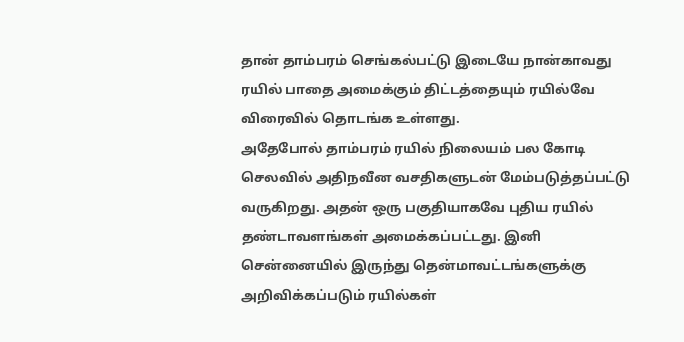தான் தாம்பரம் செங்கல்பட்டு இடையே நான்காவது ரயில் பாதை அமைக்கும் திட்டத்தையும் ரயில்வே விரைவில் தொடங்க உள்ளது.
அதேபோல் தாம்பரம் ரயில் நிலையம் பல கோடி செலவில் அதிநவீன வசதிகளுடன் மேம்படுத்தப்பட்டு வருகிறது. அதன் ஒரு பகுதியாகவே புதிய ரயில் தண்டாவளங்கள் அமைக்கப்பட்டது. இனி சென்னையில் இருந்து தென்மாவட்டங்களுக்கு அறிவிக்கப்படும் ரயில்கள்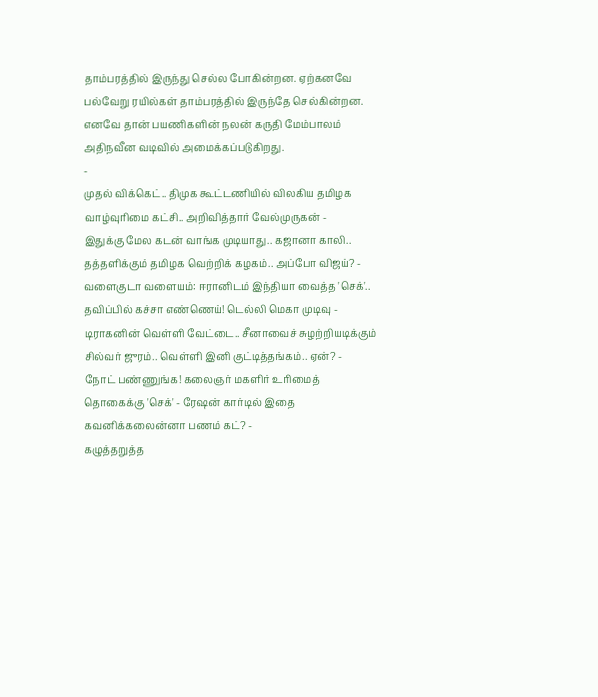தாம்பரத்தில் இருந்து செல்ல போகின்றன. ஏற்கனவே பல்வேறு ரயில்கள் தாம்பரத்தில் இருந்தே செல்கின்றன. எனவே தான் பயணிகளின் நலன் கருதி மேம்பாலம் அதிநவீன வடிவில் அமைக்கப்படுகிறது.
-
முதல் விக்கெட்.. திமுக கூட்டணியில் விலகிய தமிழக வாழ்வுரிமை கட்சி.. அறிவித்தார் வேல்முருகன் -
இதுக்கு மேல கடன் வாங்க முடியாது.. கஜானா காலி.. தத்தளிக்கும் தமிழக வெற்றிக் கழகம்.. அப்போ விஜய்? -
வளைகுடா வளையம்: ஈரானிடம் இந்தியா வைத்த 'செக்'.. தவிப்பில் கச்சா எண்ணெய்! டெல்லி மெகா முடிவு -
டிராகனின் வெள்ளி வேட்டை.. சீனாவைச் சுழற்றியடிக்கும் சில்வர் ஜுரம்.. வெள்ளி இனி குட்டித்தங்கம்.. ஏன்? -
நோட் பண்ணுங்க! கலைஞர் மகளிர் உரிமைத் தொகைக்கு 'செக்' - ரேஷன் கார்டில் இதை கவனிக்கலைன்னா பணம் கட்? -
கழுத்தறுத்த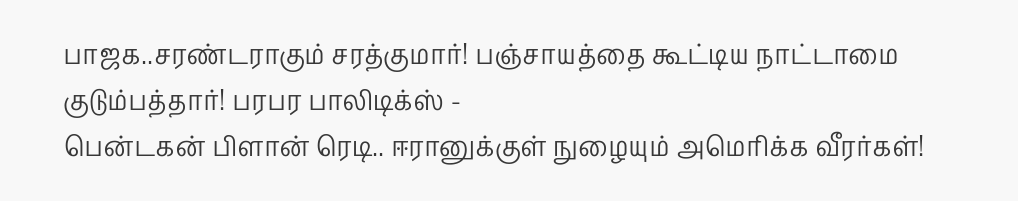பாஜக..சரண்டராகும் சரத்குமார்! பஞ்சாயத்தை கூட்டிய நாட்டாமை குடும்பத்தார்! பரபர பாலிடிக்ஸ் -
பென்டகன் பிளான் ரெடி.. ஈரானுக்குள் நுழையும் அமெரிக்க வீரர்கள்!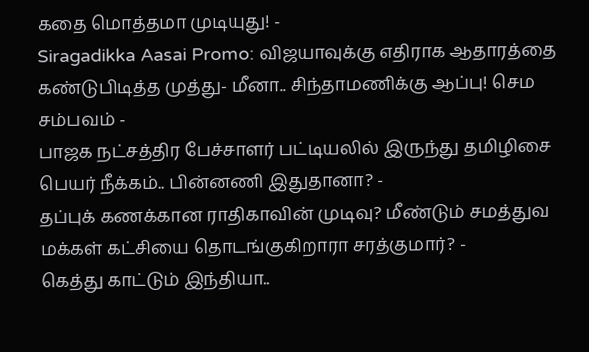கதை மொத்தமா முடியுது! -
Siragadikka Aasai Promo: விஜயாவுக்கு எதிராக ஆதாரத்தை கண்டுபிடித்த முத்து- மீனா.. சிந்தாமணிக்கு ஆப்பு! செம சம்பவம் -
பாஜக நட்சத்திர பேச்சாளர் பட்டியலில் இருந்து தமிழிசை பெயர் நீக்கம்.. பின்னணி இதுதானா? -
தப்புக் கணக்கான ராதிகாவின் முடிவு? மீண்டும் சமத்துவ மக்கள் கட்சியை தொடங்குகிறாரா சரத்குமார்? -
கெத்து காட்டும் இந்தியா..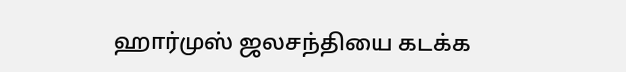ஹார்முஸ் ஜலசந்தியை கடக்க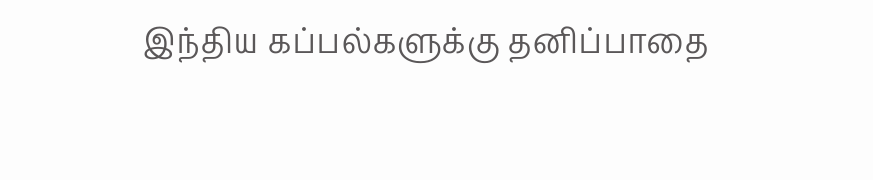இந்திய கப்பல்களுக்கு தனிப்பாதை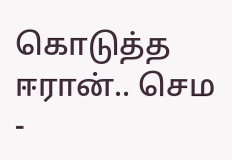கொடுத்த ஈரான்.. செம -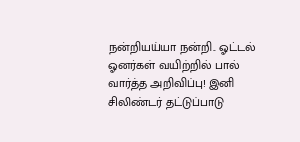நன்றியய்யா நன்றி.. ஓட்டல் ஓனர்கள் வயிற்றில் பால் வார்த்த அறிவிப்பு! இனி சிலிண்டர் தட்டுப்பாடு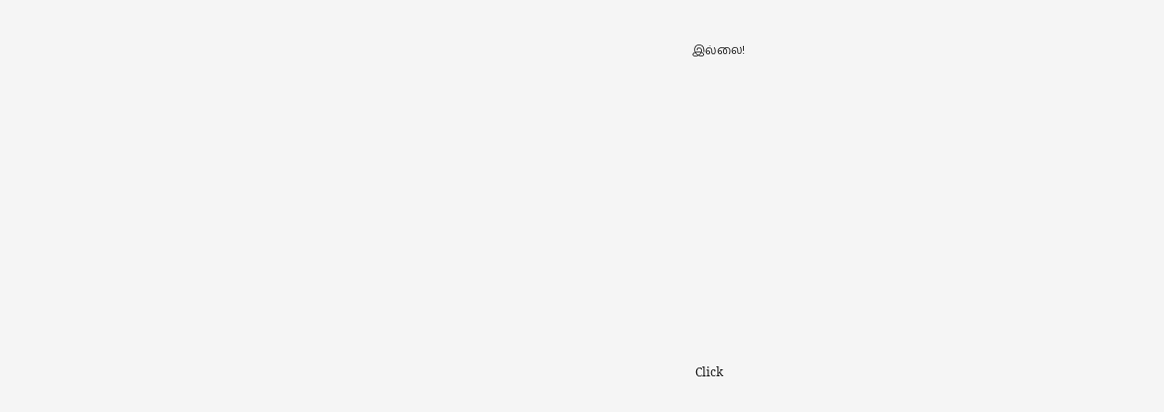இல்லை!












Click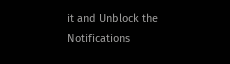it and Unblock the Notifications